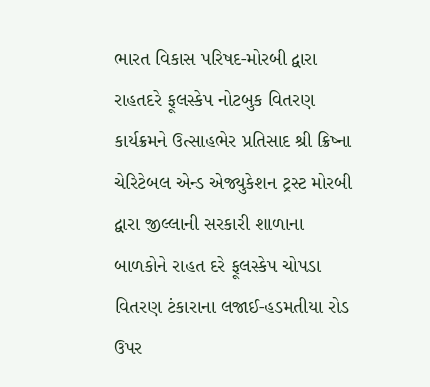ભારત વિકાસ પરિષદ-મોરબી દ્વારા રાહતદરે ફૂલસ્કેપ નોટબુક વિતરણ કાર્યક્રમને ઉત્સાહભેર પ્રતિસાદ શ્રી ક્રિષ્ના ચેરિટેબલ એન્ડ એજ્યુકેશન ટ્રસ્ટ મોરબી દ્વારા જીલ્લાની સરકારી શાળાના બાળકોને રાહત દરે ફૂલસ્કેપ ચોપડા વિતરણ ટંકારાના લજાઈ-હડમતીયા રોડ ઉપર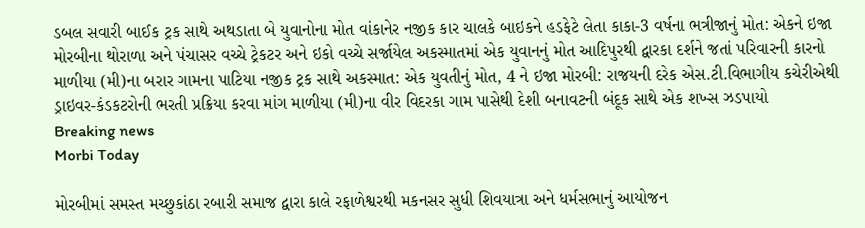ડબલ સવારી બાઈક ટ્રક સાથે અથડાતા બે યુવાનોના મોત વાંકાનેર નજીક કાર ચાલકે બાઇકને હડફેટે લેતા કાકા-3 વર્ષના ભત્રીજાનું મોત: એકને ઇજા મોરબીના થોરાળા અને પંચાસર વચ્ચે ટ્રેકટર અને ઇકો વચ્ચે સર્જાયેલ અકસ્માતમાં એક યુવાનનું મોત આદિપુરથી દ્વારકા દર્શને જતાં પરિવારની કારનો માળીયા (મી)ના બરાર ગામના પાટિયા નજીક ટ્રક સાથે અકસ્માત: એક યુવતીનું મોત, 4 ને ઇજા મોરબી: રાજયની દરેક એસ.ટી.વિભાગીય કચેરીએથી ડ્રાઇવર-કંડકટરોની ભરતી પ્રક્રિયા કરવા માંગ માળીયા (મી)ના વીર વિદરકા ગામ પાસેથી દેશી બનાવટની બંદૂક સાથે એક શખ્સ ઝડપાયો
Breaking news
Morbi Today

મોરબીમાં સમસ્ત મચ્છુકાંઠા રબારી સમાજ દ્વારા કાલે રફાળેશ્વરથી મકનસર સુધી શિવયાત્રા અને ધર્મસભાનું આયોજન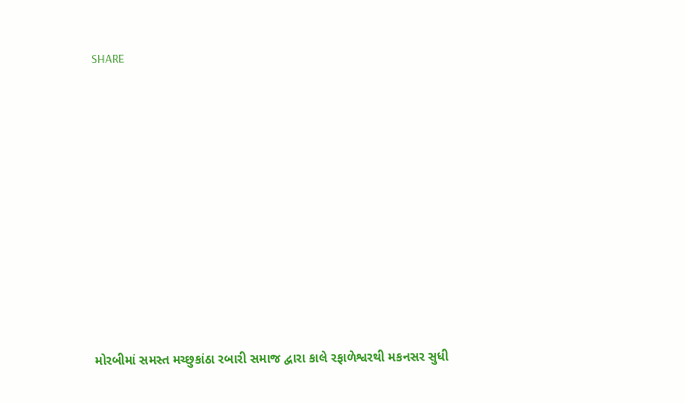SHARE











મોરબીમાં સમસ્ત મચ્છુકાંઠા રબારી સમાજ દ્વારા કાલે રફાળેશ્વરથી મકનસર સુધી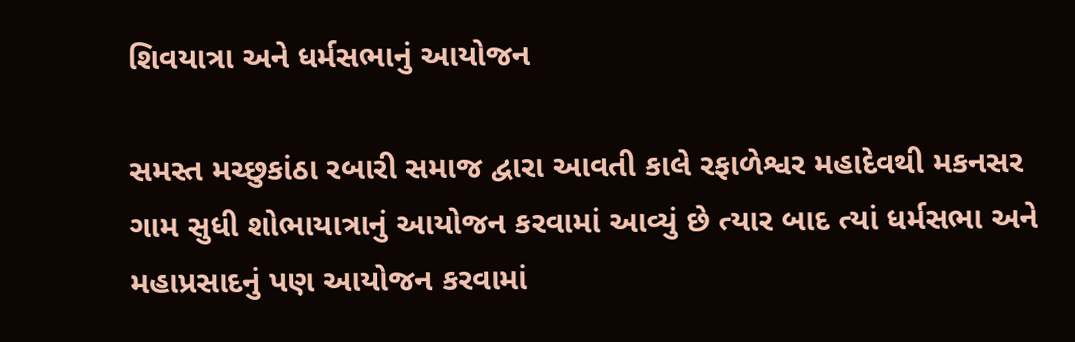શિવયાત્રા અને ધર્મસભાનું આયોજન

સમસ્ત મચ્છુકાંઠા રબારી સમાજ દ્વારા આવતી કાલે રફાળેશ્વર મહાદેવથી મકનસર ગામ સુધી શોભાયાત્રાનું આયોજન કરવામાં આવ્યું છે ત્યાર બાદ ત્યાં ધર્મસભા અને મહાપ્રસાદનું પણ આયોજન કરવામાં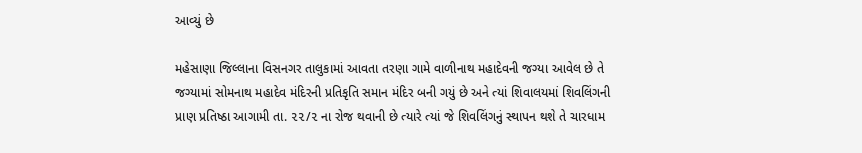આવ્યું છે

મહેસાણા જિલ્લાના વિસનગર તાલુકામાં આવતા તરણા ગામે વાળીનાથ મહાદેવની જગ્યા આવેલ છે તે જગ્યામાં સોમનાથ મહાદેવ મંદિરની પ્રતિકૃતિ સમાન મંદિર બની ગયું છે અને ત્યાં શિવાલયમાં શિવલિંગની પ્રાણ પ્રતિષ્ઠા આગામી તા. ૨૨/૨ ના રોજ થવાની છે ત્યારે ત્યાં જે શિવલિંગનું સ્થાપન થશે તે ચારધામ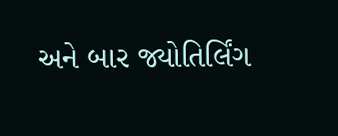અને બાર જ્યોતિર્લિંગ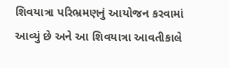શિવયાત્રા પરિભ્રમણનું આયોજન કરવામાં આવ્યું છે અને આ શિવયાત્રા આવતીકાલે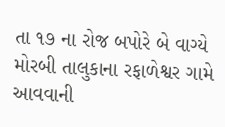તા ૧૭ ના રોજ બપોરે બે વાગ્યે મોરબી તાલુકાના રફાળેશ્વર ગામે આવવાની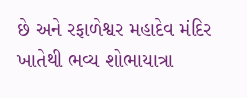છે અને રફાળેશ્વર મહાદેવ મંદિર ખાતેથી ભવ્ય શોભાયાત્રા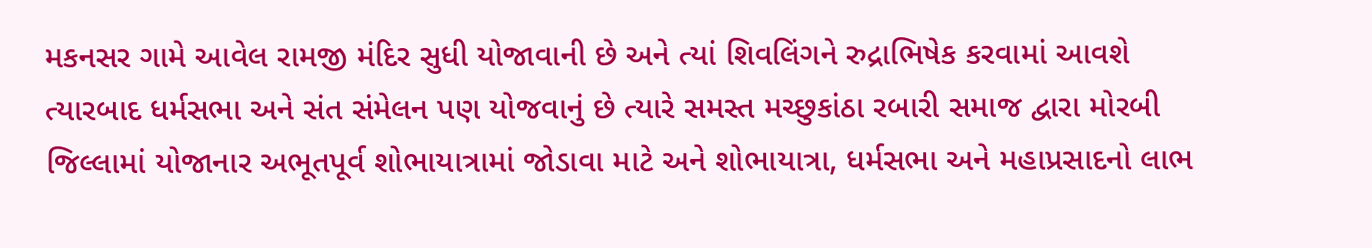મકનસર ગામે આવેલ રામજી મંદિર સુધી યોજાવાની છે અને ત્યાં શિવલિંગને રુદ્રાભિષેક કરવામાં આવશે ત્યારબાદ ધર્મસભા અને સંત સંમેલન પણ યોજવાનું છે ત્યારે સમસ્ત મચ્છુકાંઠા રબારી સમાજ દ્વારા મોરબી જિલ્લામાં યોજાનાર અભૂતપૂર્વ શોભાયાત્રામાં જોડાવા માટે અને શોભાયાત્રા, ધર્મસભા અને મહાપ્રસાદનો લાભ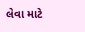લેવા માટે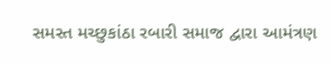સમસ્ત મચ્છુકાંઠા રબારી સમાજ દ્વારા આમંત્રણ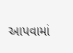આપવામાં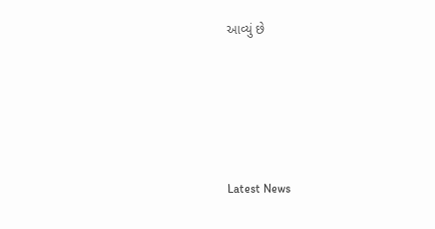આવ્યું છે






Latest News